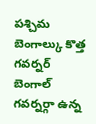పశ్చిమ బెంగాల్కు కొత్త గవర్నర్
బెంగాల్ గవర్నర్గా ఉన్న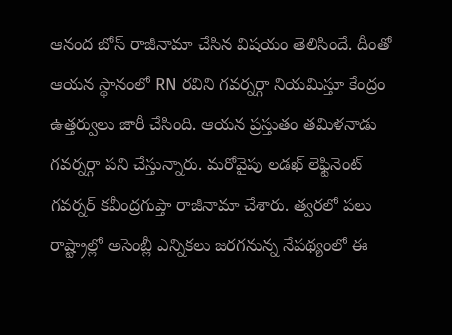ఆనంద బోస్ రాజీనామా చేసిన విషయం తెలిసిందే. దీంతో ఆయన స్థానంలో RN రవిని గవర్నర్గా నియమిస్తూ కేంద్రం ఉత్తర్వులు జారీ చేసింది. ఆయన ప్రస్తుతం తమిళనాడు గవర్నర్గా పని చేస్తున్నారు. మరోవైపు లడఖ్ లెఫ్టినెంట్ గవర్నర్ కవీంద్రగుప్తా రాజీనామా చేశారు. త్వరలో పలు రాష్ట్రాల్లో అసెంబ్లీ ఎన్నికలు జరగనున్న నేపథ్యంలో ఈ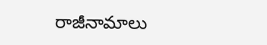రాజీనామాలు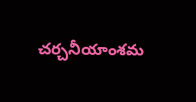చర్చనీయాంశమ